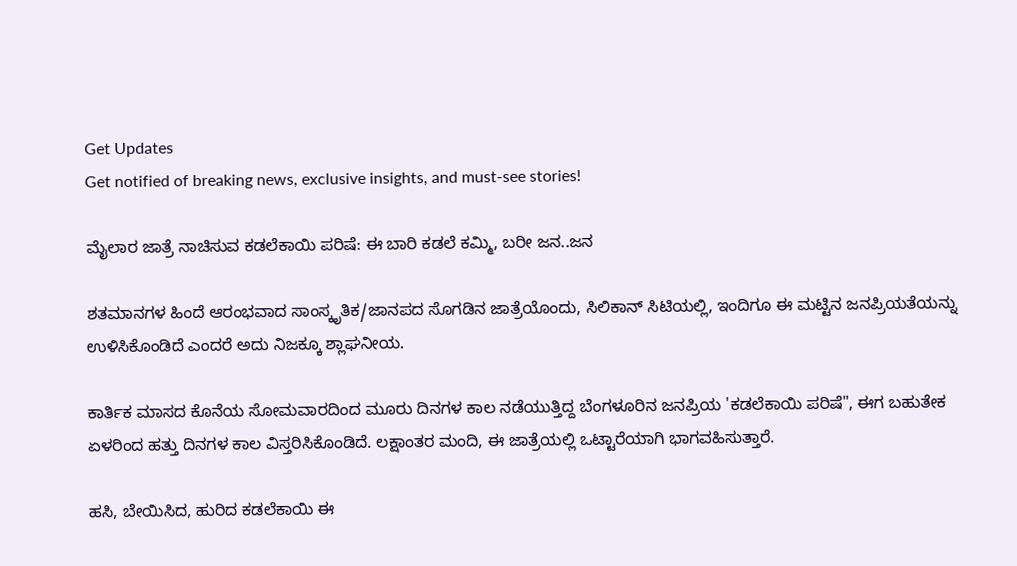Get Updates
Get notified of breaking news, exclusive insights, and must-see stories!

ಮೈಲಾರ ಜಾತ್ರೆ ನಾಚಿಸುವ ಕಡಲೆಕಾಯಿ ಪರಿಷೆ: ಈ ಬಾರಿ ಕಡಲೆ ಕಮ್ಮಿ, ಬರೀ ಜನ..ಜನ

ಶತಮಾನಗಳ ಹಿಂದೆ ಆರಂಭವಾದ ಸಾಂಸ್ಕೃತಿಕ/ಜಾನಪದ ಸೊಗಡಿನ ಜಾತ್ರೆಯೊಂದು, ಸಿಲಿಕಾನ್ ಸಿಟಿಯಲ್ಲಿ, ಇಂದಿಗೂ ಈ ಮಟ್ಟಿನ ಜನಪ್ರಿಯತೆಯನ್ನು ಉಳಿಸಿಕೊಂಡಿದೆ ಎಂದರೆ ಅದು ನಿಜಕ್ಕೂ ಶ್ಲಾಘನೀಯ.

ಕಾರ್ತಿಕ ಮಾಸದ ಕೊನೆಯ ಸೋಮವಾರದಿಂದ ಮೂರು ದಿನಗಳ ಕಾಲ ನಡೆಯುತ್ತಿದ್ದ ಬೆಂಗಳೂರಿನ ಜನಪ್ರಿಯ 'ಕಡಲೆಕಾಯಿ ಪರಿಷೆ", ಈಗ ಬಹುತೇಕ ಏಳರಿಂದ ಹತ್ತು ದಿನಗಳ ಕಾಲ ವಿಸ್ತರಿಸಿಕೊಂಡಿದೆ. ಲಕ್ಷಾಂತರ ಮಂದಿ, ಈ ಜಾತ್ರೆಯಲ್ಲಿ ಒಟ್ಟಾರೆಯಾಗಿ ಭಾಗವಹಿಸುತ್ತಾರೆ.

ಹಸಿ, ಬೇಯಿಸಿದ, ಹುರಿದ ಕಡಲೆಕಾಯಿ ಈ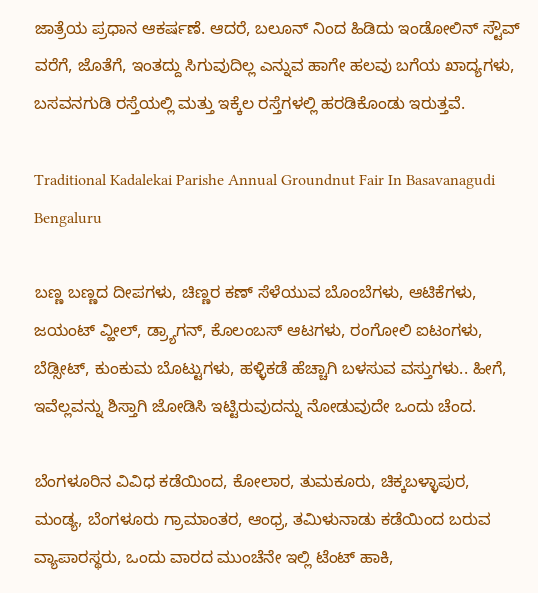ಜಾತ್ರೆಯ ಪ್ರಧಾನ ಆಕರ್ಷಣೆ. ಆದರೆ, ಬಲೂನ್ ನಿಂದ ಹಿಡಿದು ಇಂಡೋಲಿನ್ ಸ್ಟೌವ್ ವರೆಗೆ, ಜೊತೆಗೆ, ಇಂತದ್ದು ಸಿಗುವುದಿಲ್ಲ ಎನ್ನುವ ಹಾಗೇ ಹಲವು ಬಗೆಯ ಖಾದ್ಯಗಳು, ಬಸವನಗುಡಿ ರಸ್ತೆಯಲ್ಲಿ ಮತ್ತು ಇಕ್ಕೆಲ ರಸ್ತೆಗಳಲ್ಲಿ ಹರಡಿಕೊಂಡು ಇರುತ್ತವೆ.

Traditional Kadalekai Parishe Annual Groundnut Fair In Basavanagudi Bengaluru

ಬಣ್ಣ ಬಣ್ಣದ ದೀಪಗಳು, ಚಿಣ್ಣರ ಕಣ್ ಸೆಳೆಯುವ ಬೊಂಬೆಗಳು, ಆಟಿಕೆಗಳು, ಜಯಂಟ್ ವ್ಹೀಲ್, ಡ್ರ್ಯಾಗನ್, ಕೊಲಂಬಸ್ ಆಟಗಳು, ರಂಗೋಲಿ ಐಟಂಗಳು, ಬೆಡ್ಸೀಟ್, ಕುಂಕುಮ ಬೊಟ್ಟುಗಳು, ಹಳ್ಳಿಕಡೆ ಹೆಚ್ಚಾಗಿ ಬಳಸುವ ವಸ್ತುಗಳು.. ಹೀಗೆ, ಇವೆಲ್ಲವನ್ನು ಶಿಸ್ತಾಗಿ ಜೋಡಿಸಿ ಇಟ್ಟಿರುವುದನ್ನು ನೋಡುವುದೇ ಒಂದು ಚೆಂದ.

ಬೆಂಗಳೂರಿನ ವಿವಿಧ ಕಡೆಯಿಂದ, ಕೋಲಾರ, ತುಮಕೂರು, ಚಿಕ್ಕಬಳ್ಳಾಪುರ, ಮಂಡ್ಯ, ಬೆಂಗಳೂರು ಗ್ರಾಮಾಂತರ, ಆಂಧ್ರ, ತಮಿಳುನಾಡು ಕಡೆಯಿಂದ ಬರುವ ವ್ಯಾಪಾರಸ್ಥರು, ಒಂದು ವಾರದ ಮುಂಚೆನೇ ಇಲ್ಲಿ ಟೆಂಟ್ ಹಾಕಿ,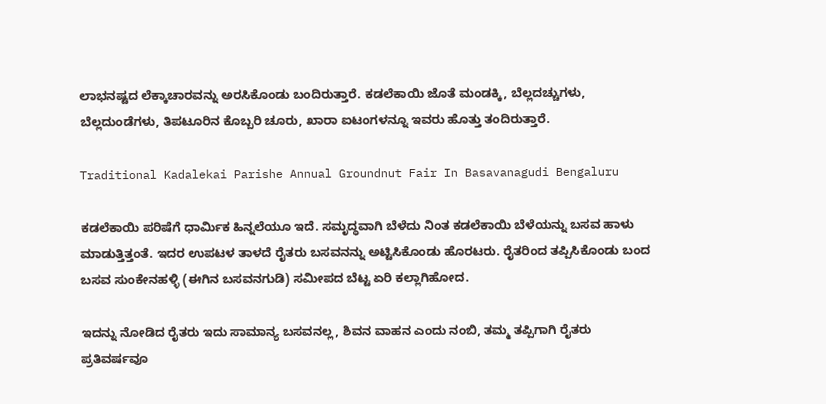ಲಾಭನಷ್ಟದ ಲೆಕ್ಕಾಚಾರವನ್ನು ಅರಸಿಕೊಂಡು ಬಂದಿರುತ್ತಾರೆ. ಕಡಲೆಕಾಯಿ ಜೊತೆ ಮಂಡಕ್ಕಿ, ಬೆಲ್ಲದಚ್ಚುಗಳು, ಬೆಲ್ಲದುಂಡೆಗಳು, ತಿಪಟೂರಿನ ಕೊಬ್ಬರಿ ಚೂರು, ಖಾರಾ ಐಟಂಗಳನ್ನೂ ಇವರು ಹೊತ್ತು ತಂದಿರುತ್ತಾರೆ.

Traditional Kadalekai Parishe Annual Groundnut Fair In Basavanagudi Bengaluru

ಕಡಲೆಕಾಯಿ ಪರಿಷೆಗೆ ಧಾರ್ಮಿಕ ಹಿನ್ನಲೆಯೂ ಇದೆ. ಸಮೃದ್ಧವಾಗಿ ಬೆಳೆದು ನಿಂತ ಕಡಲೆಕಾಯಿ ಬೆಳೆಯನ್ನು ಬಸವ ಹಾಳು ಮಾಡುತ್ತಿತ್ತಂತೆ. ಇದರ ಉಪಟಳ ತಾಳದೆ ರೈತರು ಬಸವನನ್ನು ಅಟ್ಟಿಸಿಕೊಂಡು ಹೊರಟರು. ರೈತರಿಂದ ತಪ್ಪಿಸಿಕೊಂಡು ಬಂದ ಬಸವ ಸುಂಕೇನಹಳ್ಳಿ (ಈಗಿನ ಬಸವನಗುಡಿ) ಸಮೀಪದ ಬೆಟ್ಟ ಏರಿ ಕಲ್ಲಾಗಿಹೋದ.

ಇದನ್ನು ನೋಡಿದ ರೈತರು ಇದು ಸಾಮಾನ್ಯ ಬಸವನಲ್ಲ, ಶಿವನ ವಾಹನ ಎಂದು ನಂಬಿ, ತಮ್ಮ ತಪ್ಪಿಗಾಗಿ ರೈತರು ಪ್ರತಿವರ್ಷವೂ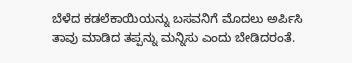ಬೆಳೆದ ಕಡಲೆಕಾಯಿಯನ್ನು ಬಸವನಿಗೆ ಮೊದಲು ಅರ್ಪಿಸಿ ತಾವು ಮಾಡಿದ ತಪ್ಪನ್ನು ಮನ್ನಿಸು ಎಂದು ಬೇಡಿದರಂತೆ.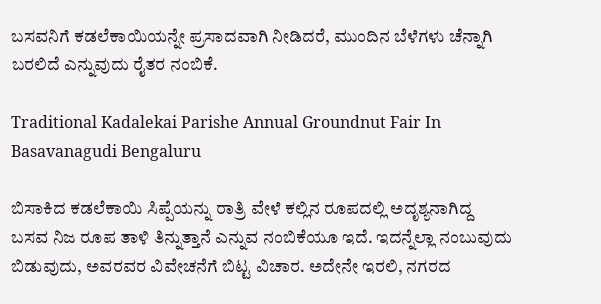ಬಸವನಿಗೆ ಕಡಲೆಕಾಯಿಯನ್ನೇ ಪ್ರಸಾದವಾಗಿ ನೀಡಿದರೆ, ಮುಂದಿನ ಬೆಳೆಗಳು ಚೆನ್ನಾಗಿ ಬರಲಿದೆ ಎನ್ನುವುದು ರೈತರ ನಂಬಿಕೆ.

Traditional Kadalekai Parishe Annual Groundnut Fair In Basavanagudi Bengaluru

ಬಿಸಾಕಿದ ಕಡಲೆಕಾಯಿ ಸಿಪ್ಪೆಯನ್ನು ರಾತ್ರಿ ವೇಳೆ ಕಲ್ಲಿನ ರೂಪದಲ್ಲಿ ಅದೃಶ್ಯನಾಗಿದ್ದ ಬಸವ ನಿಜ ರೂಪ ತಾಳಿ ತಿನ್ನುತ್ತಾನೆ ಎನ್ನುವ ನಂಬಿಕೆಯೂ ಇದೆ. ಇದನ್ನೆಲ್ಲಾ ನಂಬುವುದು ಬಿಡುವುದು, ಅವರವರ ವಿವೇಚನೆಗೆ ಬಿಟ್ಟ ವಿಚಾರ. ಅದೇನೇ ಇರಲಿ, ನಗರದ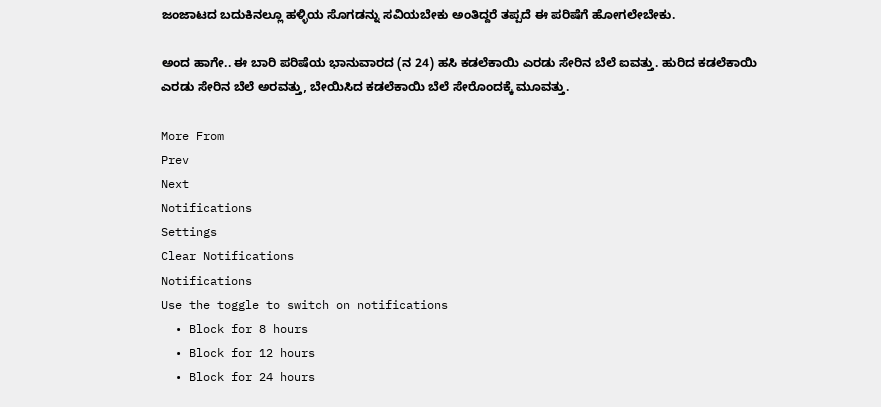ಜಂಜಾಟದ ಬದುಕಿನಲ್ಲೂ ಹಳ್ಳಿಯ ಸೊಗಡನ್ನು ಸವಿಯಬೇಕು ಅಂತಿದ್ದರೆ ತಪ್ಪದೆ ಈ ಪರಿಷೆಗೆ ಹೋಗಲೇಬೇಕು.

ಅಂದ ಹಾಗೇ.. ಈ ಬಾರಿ ಪರಿಷೆಯ ಭಾನುವಾರದ (ನ 24) ಹಸಿ ಕಡಲೆಕಾಯಿ ಎರಡು ಸೇರಿನ ಬೆಲೆ ಐವತ್ತು. ಹುರಿದ ಕಡಲೆಕಾಯಿ ಎರಡು ಸೇರಿನ ಬೆಲೆ ಅರವತ್ತು, ಬೇಯಿಸಿದ ಕಡಲೆಕಾಯಿ ಬೆಲೆ ಸೇರೊಂದಕ್ಕೆ ಮೂವತ್ತು.

More From
Prev
Next
Notifications
Settings
Clear Notifications
Notifications
Use the toggle to switch on notifications
  • Block for 8 hours
  • Block for 12 hours
  • Block for 24 hours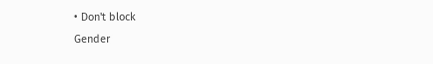• Don't block
Gender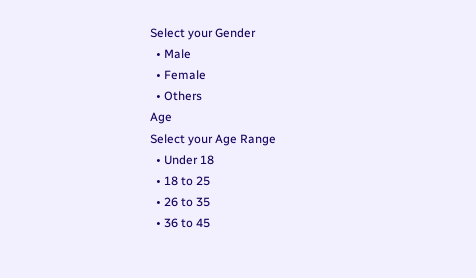Select your Gender
  • Male
  • Female
  • Others
Age
Select your Age Range
  • Under 18
  • 18 to 25
  • 26 to 35
  • 36 to 45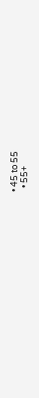• 45 to 55
  • 55+